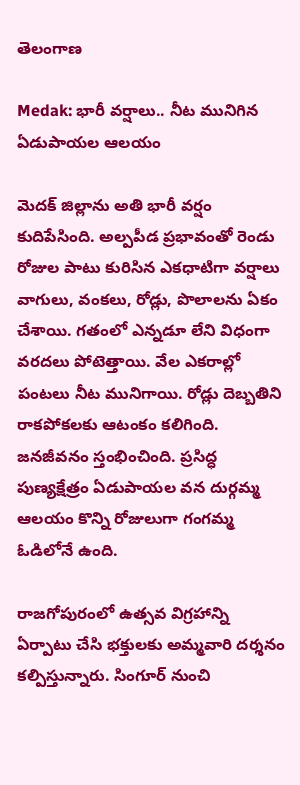తెలంగాణ

Medak: భారీ వర్షాలు.. నీట మునిగిన ఏడుపాయల ఆలయం

మెదక్‌ జిల్లాను అతి భారీ వర్షం కుదిపేసింది. అల్పపీడ ప్రభావంతో రెండు రోజుల పాటు కురిసిన ఎకధాటిగా వర్షాలు వాగులు, వంకలు, రోడ్లు, పొలాలను ఏకం చేశాయి. గతంలో ఎన్నడూ లేని విధంగా వరదలు పోటెత్తాయి. వేల ఎకరాల్లో పంటలు నీట మునిగాయి. రోడ్లు దెబ్బతిని రాకపోకలకు ఆటంకం కలిగింది. జనజీవనం స్తంభించింది. ప్రసిద్ధ పుణ్యక్షేత్రం ఏడుపాయల వన దుర్గమ్మ ఆలయం కొన్ని రోజులుగా గంగమ్మ ఓడిలోనే ఉంది.

రాజగోపురంలో ఉత్సవ విగ్రహాన్ని ఏర్పాటు చేసి భక్తులకు అమ్మవారి దర్శనం కల్పిస్తున్నారు. సింగూర్ నుంచి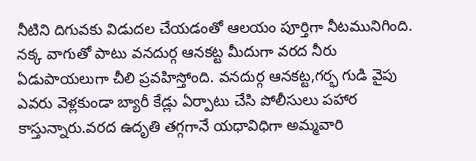నీటిని దిగువకు విడుదల చేయడంతో ఆలయం పూర్తిగా నీటమునిగింది. నక్క వాగుతో పాటు వనదుర్గ ఆనకట్ట మీదుగా వరద నీరు ఏడుపాయలుగా చీలి ప్రవహిస్తోంది. వనదుర్గ ఆనకట్ట,గర్భ గుడి వైపు ఎవరు వెళ్లకుండా బ్యారీ కేడ్లు ఏర్పాటు చేసి పోలీసులు పహార కాస్తున్నారు.వరద ఉదృతి తగ్గగానే యధావిధిగా అమ్మవారి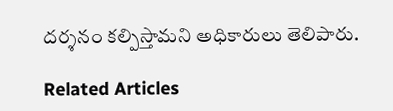దర్శనం కల్పిస్తామని అధికారులు తెలిపారు.

Related Articles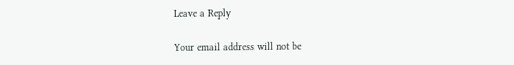Leave a Reply

Your email address will not be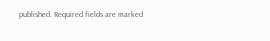published. Required fields are marked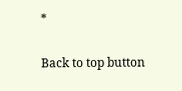*

Back to top button